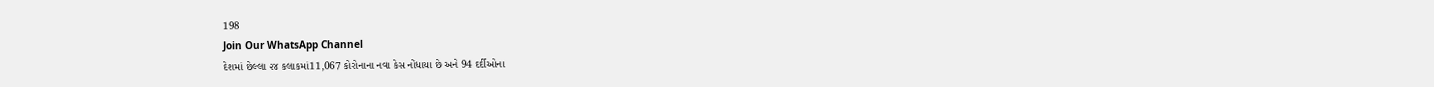198
Join Our WhatsApp Channel
દેશમાં છેલ્લા ૨૪ કલાકમાં11,067 કોરોનાના નવા કેસ નોંધાયા છે અને 94 દર્દીઓના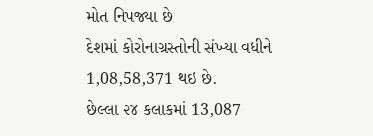મોત નિપજ્યા છે
દેશમાં કોરોનાગ્રસ્તોની સંખ્યા વધીને 1,08,58,371 થઇ છે.
છેલ્લા ૨૪ કલાકમાં 13,087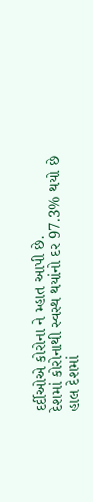દર્દીઓએ કોરોના ને મ્હાત આપી છે.
દેશમાં કોરોનાથી સ્વસ્થ થયાંનો દર 97.3% થયો છે
હાલ દેશમાં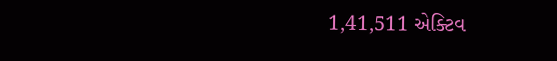1,41,511 એક્ટિવ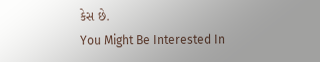કેસ છે.
You Might Be Interested In